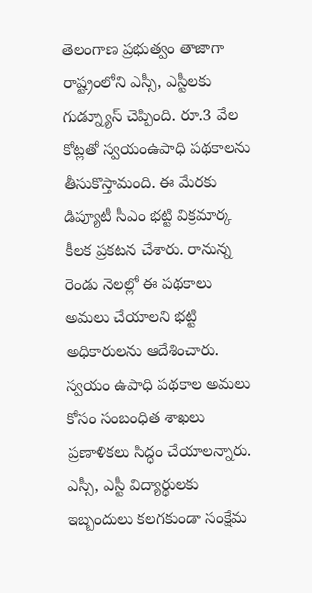తెలంగాణ ప్రభుత్వం తాజాగా రాష్ట్రంలోని ఎస్సీ, ఎస్టీలకు గుడ్న్యూస్ చెప్పింది. రూ.3 వేల కోట్లతో స్వయంఉపాధి పథకాలను తీసుకొస్తామంది. ఈ మేరకు డిప్యూటీ సీఎం భట్టి విక్రమార్క కీలక ప్రకటన చేశారు. రానున్న రెండు నెలల్లో ఈ పథకాలు అమలు చేయాలని భట్టి అధికారులను ఆదేశించారు. స్వయం ఉపాధి పథకాల అమలు కోసం సంబంధిత శాఖలు ప్రణాళికలు సిద్ధం చేయాలన్నారు.
ఎస్సీ, ఎస్టీ విద్యార్థులకు ఇబ్బందులు కలగకుండా సంక్షేమ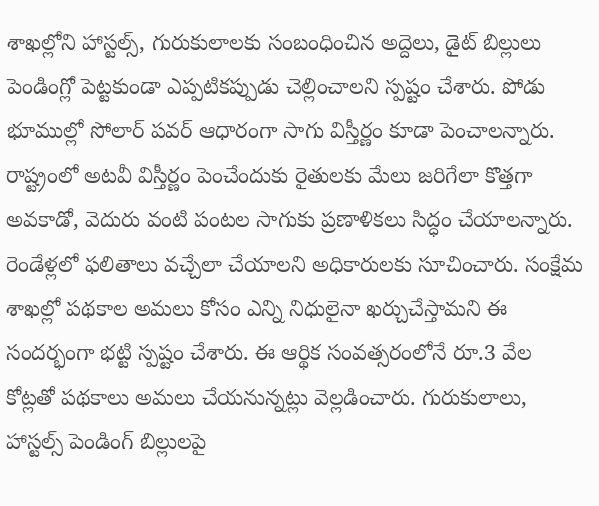శాఖల్లోని హాస్టల్స్, గురుకులాలకు సంబంధించిన అద్దెలు, డైట్ బిల్లులు పెండింగ్లో పెట్టకుండా ఎప్పటికప్పుడు చెల్లించాలని స్పష్టం చేశారు. పోడు భూముల్లో సోలార్ పవర్ ఆధారంగా సాగు విస్తీర్ణం కూడా పెంచాలన్నారు. రాష్ట్రంలో అటవీ విస్తీర్ణం పెంచేందుకు రైతులకు మేలు జరిగేలా కొత్తగా అవకాడో, వెదురు వంటి పంటల సాగుకు ప్రణాళికలు సిద్ధం చేయాలన్నారు. రెండేళ్లలో ఫలితాలు వచ్చేలా చేయాలని అధికారులకు సూచించారు. సంక్షేమ శాఖల్లో పథకాల అమలు కోసం ఎన్ని నిధులైనా ఖర్చుచేస్తామని ఈ సందర్భంగా భట్టి స్పష్టం చేశారు. ఈ ఆర్థిక సంవత్సరంలోనే రూ.3 వేల కోట్లతో పథకాలు అమలు చేయనున్నట్లు వెల్లడించారు. గురుకులాలు, హాస్టల్స్ పెండింగ్ బిల్లులపై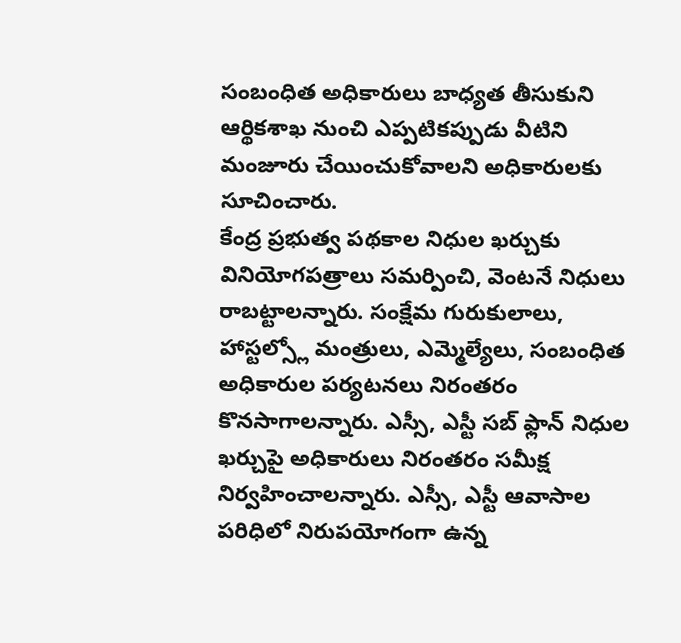సంబంధిత అధికారులు బాధ్యత తీసుకుని ఆర్థికశాఖ నుంచి ఎప్పటికప్పుడు వీటిని మంజూరు చేయించుకోవాలని అధికారులకు సూచించారు.
కేంద్ర ప్రభుత్వ పథకాల నిధుల ఖర్చుకు వినియోగపత్రాలు సమర్పించి, వెంటనే నిధులు రాబట్టాలన్నారు. సంక్షేమ గురుకులాలు, హాస్టల్స్లో మంత్రులు, ఎమ్మెల్యేలు, సంబంధిత అధికారుల పర్యటనలు నిరంతరం కొనసాగాలన్నారు. ఎస్సీ, ఎస్టీ సబ్ ఫ్లాన్ నిధుల ఖర్చుపై అధికారులు నిరంతరం సమీక్ష నిర్వహించాలన్నారు. ఎస్సీ, ఎస్టీ ఆవాసాల పరిధిలో నిరుపయోగంగా ఉన్న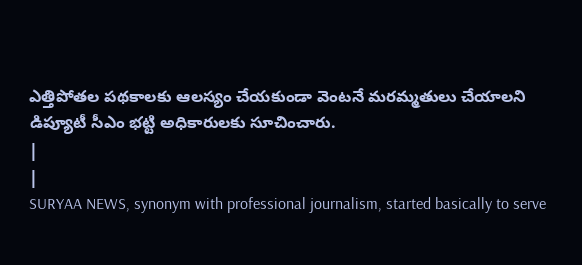ఎత్తిపోతల పథకాలకు ఆలస్యం చేయకుండా వెంటనే మరమ్మతులు చేయాలని డిప్యూటీ సీఎం భట్టి అధికారులకు సూచించారు.
|
|
SURYAA NEWS, synonym with professional journalism, started basically to serve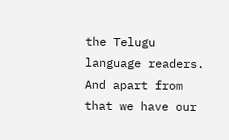the Telugu language readers. And apart from that we have our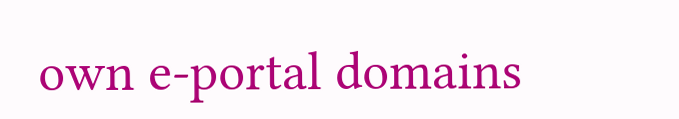own e-portal domains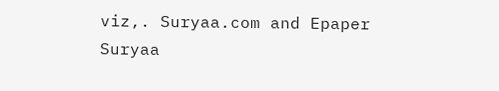viz,. Suryaa.com and Epaper Suryaa